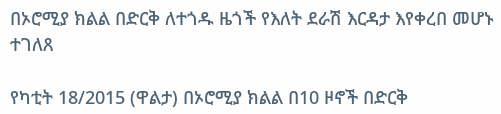በኦሮሚያ ክልል በድርቅ ለተጎዱ ዜጎች የእለት ደራሽ እርዳታ እየቀረበ መሆኑ ተገለጸ

የካቲት 18/2015 (ዋልታ) በኦሮሚያ ክልል በ10 ዞኖች በድርቅ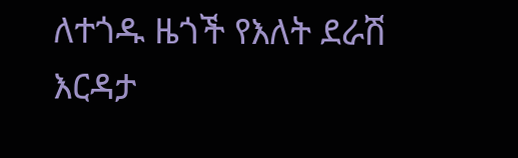ለተጎዱ ዜጎች የእለት ደራሽ እርዳታ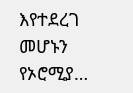እየተደረገ መሆኑን የኦሮሚያ…